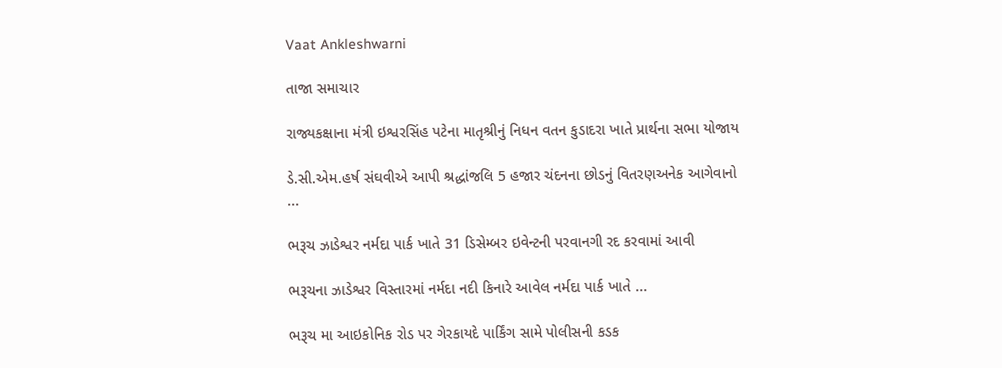Vaat Ankleshwarni

તાજા સમાચાર

રાજ્યકક્ષાના મંત્રી ઇશ્વરસિંહ પટેના માતૃશ્રીનું નિધન વતન કુડાદરા ખાતે પ્રાર્થના સભા યોજાય

ડે.સી.એમ.હર્ષ સંઘવીએ આપી શ્રદ્ધાંજલિ 5 હજાર ચંદનના છોડનું વિતરણઅનેક આગેવાનો ...

ભરૂચ ઝાડેશ્વર નર્મદા પાર્ક ખાતે 31 ડિસેમ્બર ઇવેન્ટની પરવાનગી રદ કરવામાં આવી

ભરૂચના ઝાડેશ્વર વિસ્તારમાં નર્મદા નદી કિનારે આવેલ નર્મદા પાર્ક ખાતે ...

ભરૂચ મા આઇકોનિક રોડ પર ગેરકાયદે પાર્કિંગ સામે પોલીસની કડક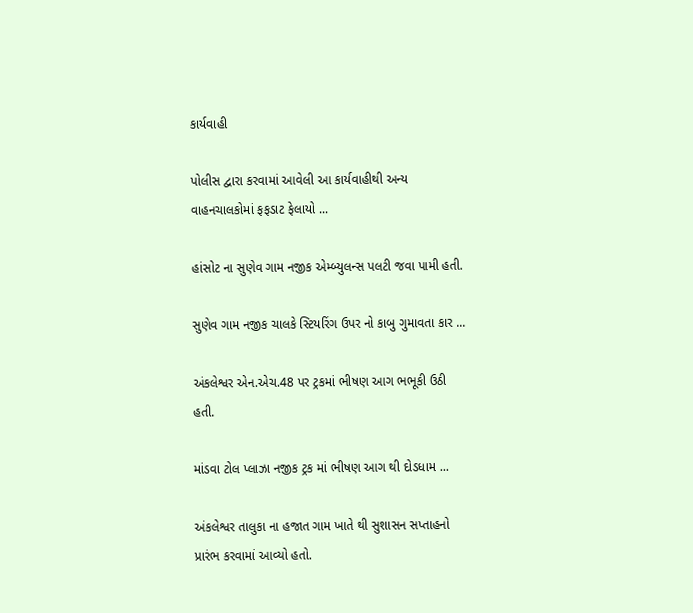કાર્યવાહી

પોલીસ દ્વારા કરવામાં આવેલી આ કાર્યવાહીથી અન્ય વાહનચાલકોમાં ફફડાટ ફેલાયો ...

હાંસોટ ના સુણેવ ગામ નજીક એમ્બ્યુલન્સ પલટી જવા પામી હતી.

સુણેવ ગામ નજીક ચાલકે સ્ટિયરિંગ ઉપર નો કાબુ ગુમાવતા કાર ...

અંકલેશ્વર એન.એચ.48 પર ટ્રકમાં ભીષણ આગ ભભૂકી ઉઠી હતી.

માંડવા ટોલ પ્લાઝા નજીક ટ્રક માં ભીષણ આગ થી દોડધામ ...

અંકલેશ્વર તાલુકા ના હજાત ગામ ખાતે થી સુશાસન સપ્તાહનો પ્રારંભ કરવામાં આવ્યો હતો.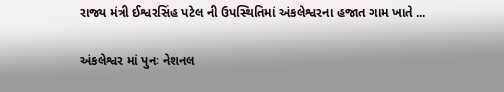રાજ્ય મંત્રી ઈશ્વરસિંહ પટેલ ની ઉપસ્થિતિમાં અંકલેશ્વરના હજાત ગામ ખાતે ...

અંકલેશ્વર માં પુનઃ નેશનલ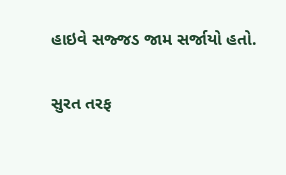હાઇવે સજ્જડ જામ સર્જાયો હતો.

સુરત તરફ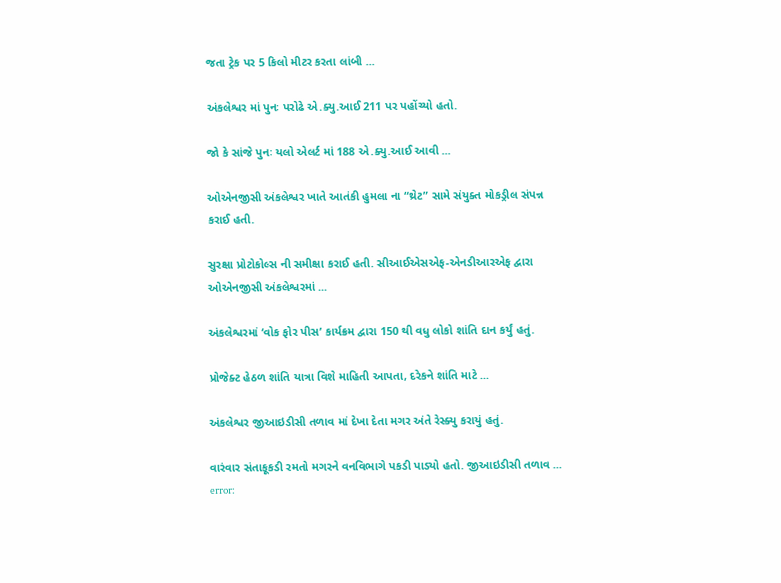જતા ટ્રેક પર 5 કિલો મીટર કરતા લાંબી ...

અંકલેશ્વર માં પુનઃ પરોઢે એ.ક્યુ.આઈ 211 પર પહોંચ્યો હતો.

જો કે સાંજે પુનઃ યલો એલર્ટ માં 188 એ.ક્યુ.આઈ આવી ...

ઓએનજીસી અંકલેશ્વર ખાતે આતંકી હુમલા ના “થ્રેટ” સામે સંયુક્ત મોકડ્રીલ સંપન્ન કરાઈ હતી.

સુરક્ષા પ્રોટોકોલ્સ ની સમીક્ષા કરાઈ હતી. સીઆઈએસએફ-એનડીઆરએફ દ્વારા ઓએનજીસી અંકલેશ્વરમાં ...

અંકલેશ્વરમાં ‘વોક ફોર પીસ’ કાર્યક્રમ દ્વારા 150 થી વધુ લોકો શાંતિ દાન કર્યું હતું.

પ્રોજેક્ટ હેઠળ શાંતિ યાત્રા વિશે માહિતી આપતા, દરેકને શાંતિ માટે ...

અંકલેશ્વર જીઆઇડીસી તળાવ માં દેખા દેતા મગર અંતે રેસ્ક્યુ કરાયું હતું.

વારંવાર સંતાકૂકડી રમતો મગરને વનવિભાગે પકડી પાડ્યો હતો. જીઆઇડીસી તળાવ ...
error: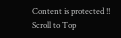Content is protected !!
Scroll to Top